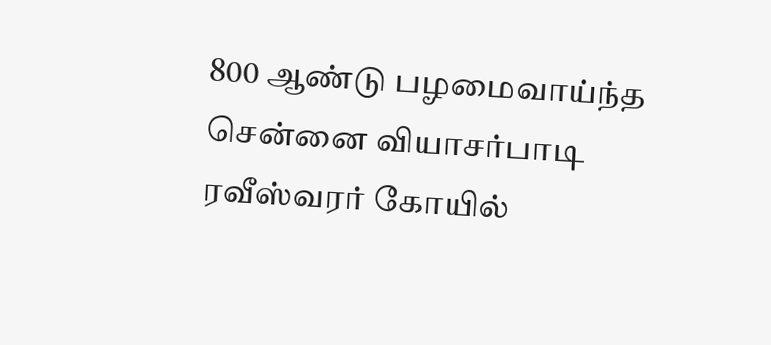800 ஆண்டு பழமைவாய்ந்த சென்னை வியாசர்பாடி ரவீஸ்வரர் கோயில்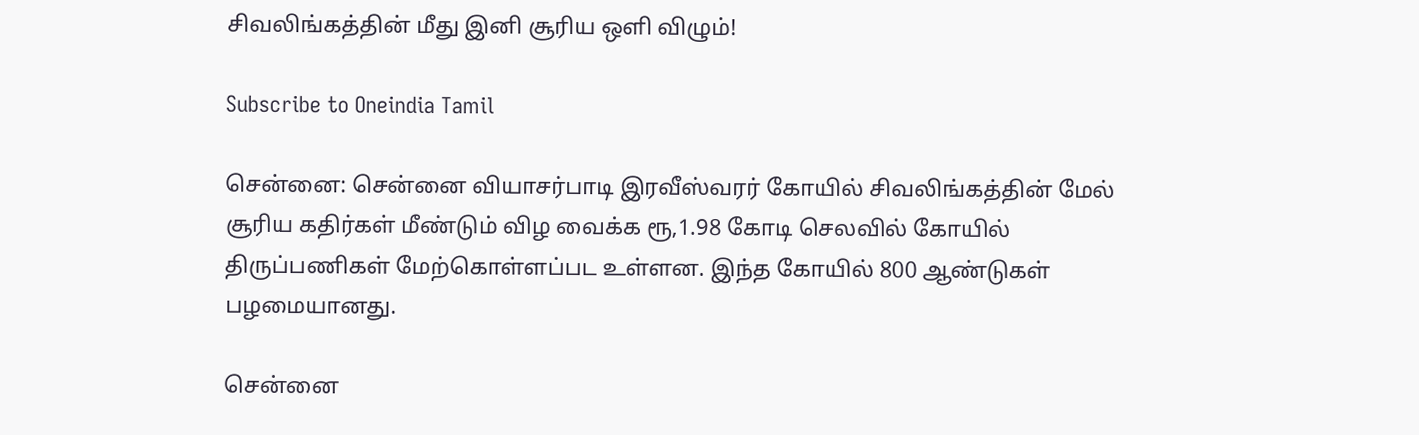சிவலிங்கத்தின் மீது இனி சூரிய ஒளி விழும்!

Subscribe to Oneindia Tamil

சென்னை: சென்னை வியாசர்பாடி இரவீஸ்வரர் கோயில் சிவலிங்கத்தின் மேல் சூரிய கதிர்கள் மீண்டும் விழ வைக்க ரூ,1.98 கோடி செலவில் கோயில் திருப்பணிகள் மேற்கொள்ளப்பட உள்ளன. இந்த கோயில் 800 ஆண்டுகள் பழமையானது.

சென்னை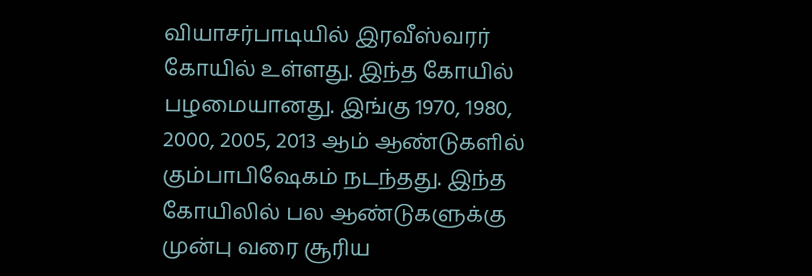வியாசர்பாடியில் இரவீஸ்வரர் கோயில் உள்ளது. இந்த கோயில் பழமையானது. இங்கு 1970, 1980, 2000, 2005, 2013 ஆம் ஆண்டுகளில் கும்பாபிஷேகம் நடந்தது. இந்த கோயிலில் பல ஆண்டுகளுக்கு முன்பு வரை சூரிய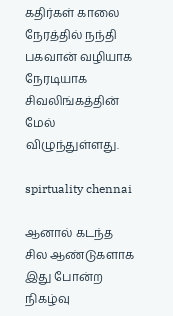கதிர்கள் காலை நேரத்தில் நந்தி பகவான் வழியாக நேரடியாக சிவலிங்கத்தின் மேல் விழுந்துள்ளது.

spirtuality chennai

ஆனால் கடந்த சில ஆண்டுகளாக இது போன்ற நிகழ்வு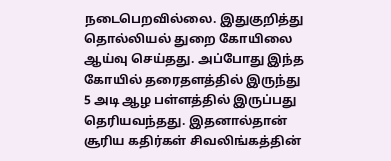நடைபெறவில்லை. இதுகுறித்து தொல்லியல் துறை கோயிலை ஆய்வு செய்தது. அப்போது இந்த கோயில் தரைதளத்தில் இருந்து 5 அடி ஆழ பள்ளத்தில் இருப்பது தெரியவந்தது. இதனால்தான் சூரிய கதிர்கள் சிவலிங்கத்தின்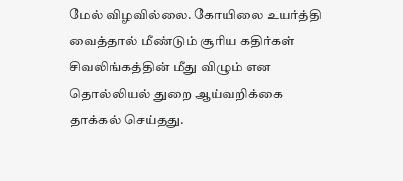மேல் விழவில்லை. கோயிலை உயர்த்தி வைத்தால் மீண்டும் சூரிய கதிர்கள் சிவலிங்கத்தின் மீது விழும் என தொல்லியல் துறை ஆய்வறிக்கை தாக்கல் செய்தது.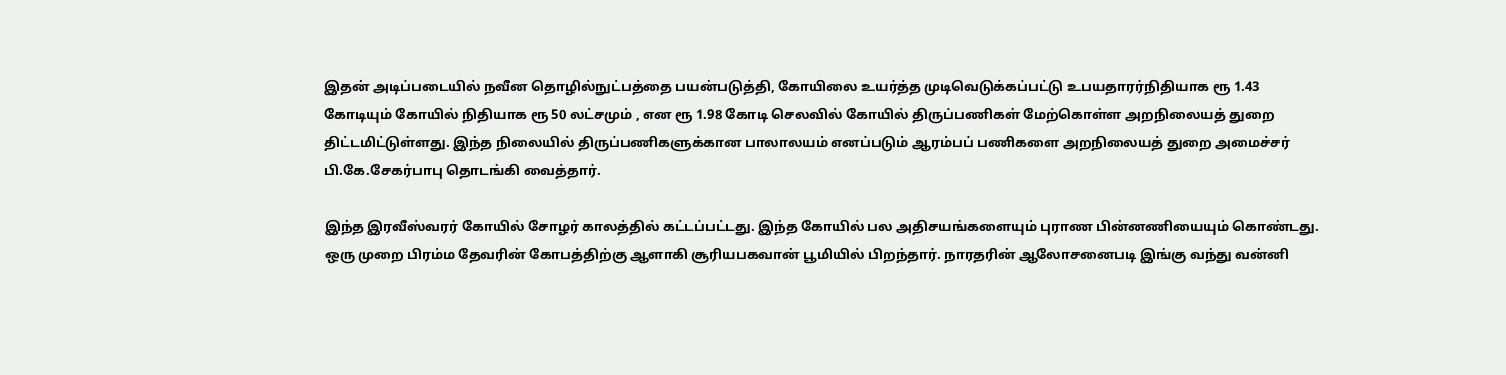இதன் அடிப்படையில் நவீன தொழில்நுட்பத்தை பயன்படுத்தி, கோயிலை உயர்த்த முடிவெடுக்கப்பட்டு உபயதாரர்நிதியாக ரூ 1.43 கோடியும் கோயில் நிதியாக ரூ 50 லட்சமும் , என ரூ 1.98 கோடி செலவில் கோயில் திருப்பணிகள் மேற்கொள்ள அறநிலையத் துறை திட்டமிட்டுள்ளது. இந்த நிலையில் திருப்பணிகளுக்கான பாலாலயம் எனப்படும் ஆரம்பப் பணிகளை அறநிலையத் துறை அமைச்சர் பி.கே.சேகர்பாபு தொடங்கி வைத்தார்.

இந்த இரவீஸ்வரர் கோயில் சோழர் காலத்தில் கட்டப்பட்டது. இந்த கோயில் பல அதிசயங்களையும் புராண பின்னணியையும் கொண்டது. ஒரு முறை பிரம்ம தேவரின் கோபத்திற்கு ஆளாகி சூரியபகவான் பூமியில் பிறந்தார். நாரதரின் ஆலோசனைபடி இங்கு வந்து வன்னி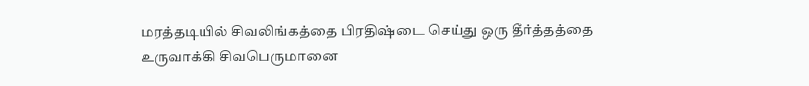மரத்தடியில் சிவலிங்கத்தை பிரதிஷ்டை செய்து ஒரு தீர்த்தத்தை உருவாக்கி சிவபெருமானை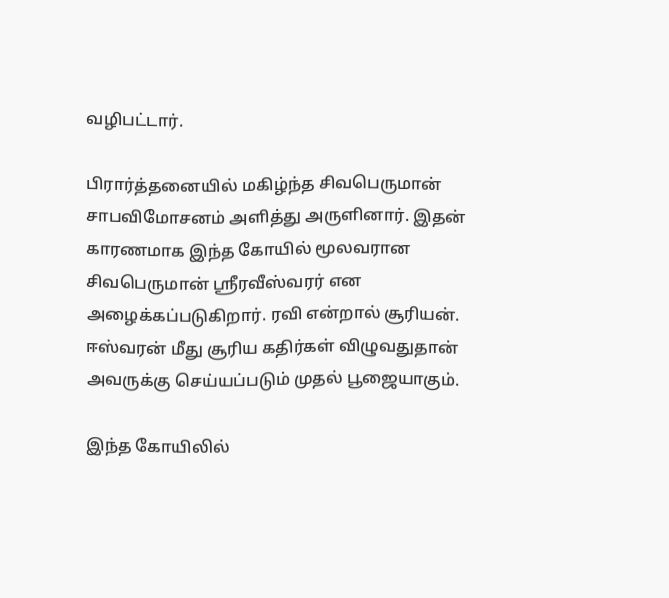வழிபட்டார்.

பிரார்த்தனையில் மகிழ்ந்த சிவபெருமான் சாபவிமோசனம் அளித்து அருளினார். இதன் காரணமாக இந்த கோயில் மூலவரான சிவபெருமான் ஸ்ரீரவீஸ்வரர் என அழைக்கப்படுகிறார். ரவி என்றால் சூரியன். ஈஸ்வரன் மீது சூரிய கதிர்கள் விழுவதுதான் அவருக்கு செய்யப்படும் முதல் பூஜையாகும்.

இந்த கோயிலில்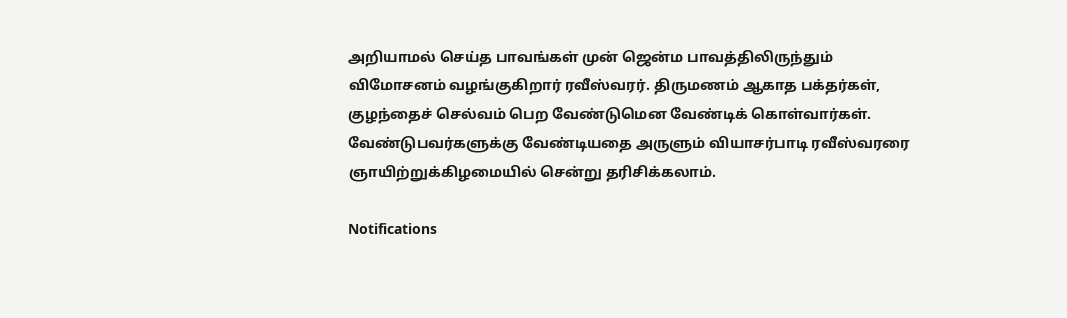அறியாமல் செய்த பாவங்கள் முன் ஜென்ம பாவத்திலிருந்தும் விமோசனம் வழங்குகிறார் ரவீஸ்வரர். திருமணம் ஆகாத பக்தர்கள், குழந்தைச் செல்வம் பெற வேண்டுமென வேண்டிக் கொள்வார்கள். வேண்டுபவர்களுக்கு வேண்டியதை அருளும் வியாசர்பாடி ரவீஸ்வரரை ஞாயிற்றுக்கிழமையில் சென்று தரிசிக்கலாம்.

Notifications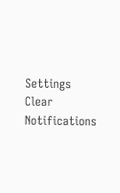Settings
Clear Notifications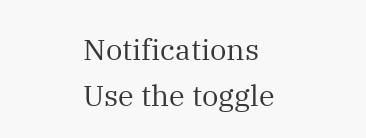Notifications
Use the toggle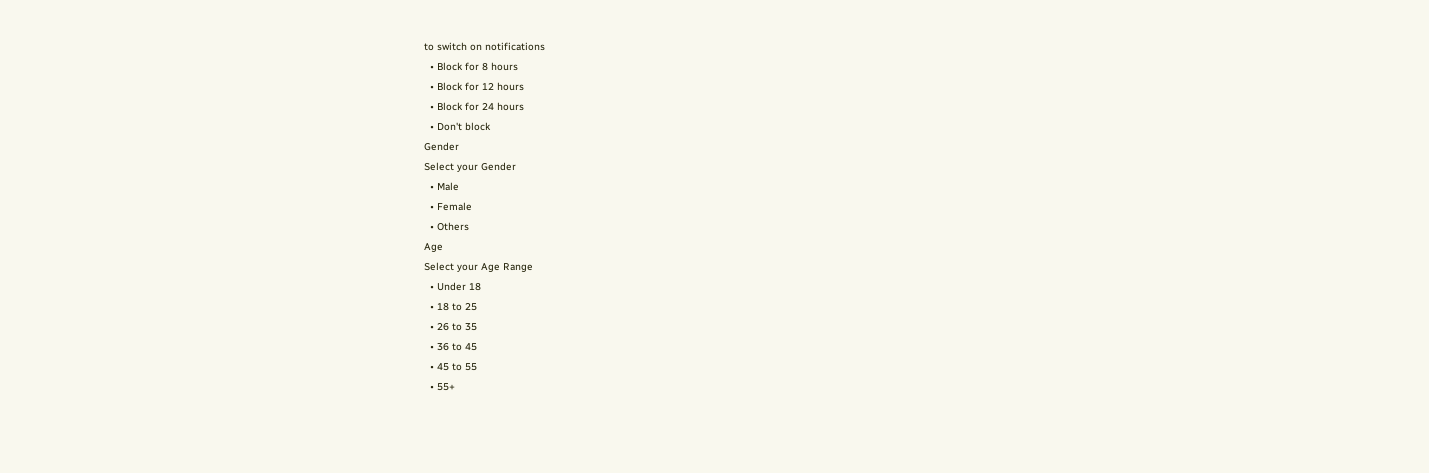to switch on notifications
  • Block for 8 hours
  • Block for 12 hours
  • Block for 24 hours
  • Don't block
Gender
Select your Gender
  • Male
  • Female
  • Others
Age
Select your Age Range
  • Under 18
  • 18 to 25
  • 26 to 35
  • 36 to 45
  • 45 to 55
  • 55+